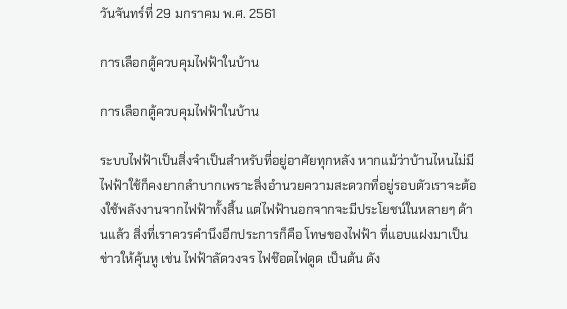วันจันทร์ที่ 29 มกราคม พ.ศ. 2561

การเลือกตู้ควบคุมไฟฟ้าในบ้าน

การเลือกตู้ควบคุมไฟฟ้าในบ้าน

ระบบไฟฟ้าเป็นสิ่งจำเป็นสำหรับที่อยู่อาศัยทุกหลัง หากแม้ว่าบ้านไหนไม่มีไฟฟ้าใช้ก็คงยากลำบากเพราะสิ่งอำนวยความสะดวกที่อยู่รอบตัวเราจะต้องใช้พลังงานจากไฟฟ้าทั้งสิ้น แต่ไฟฟ้านอกจากจะมีประโยชน์ในหลายๆ ด้านแล้ว สิ่งที่เราควรคำนึงอีกประการก็คือ โทษของไฟฟ้า ที่แอบแฝงมาเป็นข่าวให้คุ้นหู เช่น ไฟฟ้าลัดวงจร ไฟช๊อตไฟดูด เป็นต้น ดัง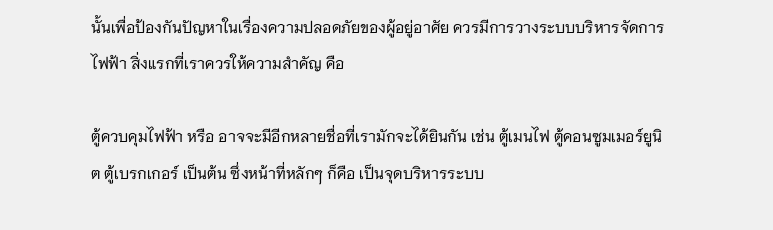นั้นเพื่อป้องกันปัญหาในเรื่องความปลอดภัยของผู้อยู่อาศัย ควรมีการวางระบบบริหารจัดการไฟฟ้า สิ่งแรกที่เราควรให้ความสำคัญ คือ

ตู้ควบคุมไฟฟ้า หรือ อาจจะมีอีกหลายชื่อที่เรามักจะได้ยินกัน เช่น ตู้เมนไฟ ตู้คอนซูมเมอร์ยูนิต ตู้เบรกเกอร์ เป็นต้น ซึ่งหน้าที่หลักๆ ก็คือ เป็นจุดบริหารระบบ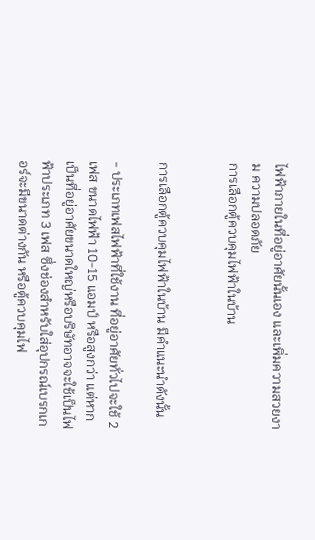ไฟฟ้าภายในที่อยู่อาศัยนั้นเอง และเพิ่มความสวยงาม ความปลอดภัย
การเลือกตู้ควบคุมไฟฟ้าในบ้าน


การเลือกตู้ควบคุมไฟฟ้าในบ้าน มีคำแนะนำดังนั้น

- ประเภทเฟสไฟฟ้าที่ใช้งาน ที่อยู่อาศัยทั่วไปจะใช้ 2 เฟส ขนาดไฟฟ้า 10-15 แอมป์ หรือสูงกว่า แต่หากเป็นที่อยู่อาศัยขนาดใหญ่หรือบริษัทอาจจะใช้เป็นไฟฟ้าประเภท 3 เฟส ซึ่งช่องสำหรับใส่อุปกรณ์เบรกเกอร์จะมีขนาดต่างกัน หรือตู้ควบคุมไฟ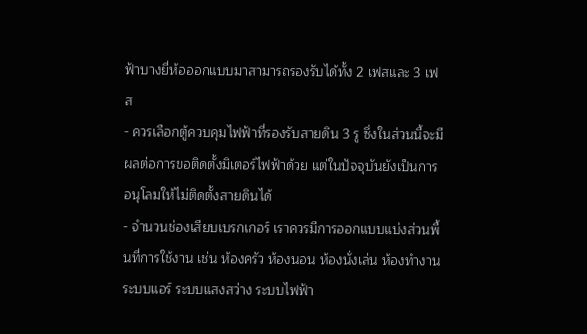ฟ้าบางยี่ห้อออกแบบมาสามารถรองรับได้ทั้ง 2 เฟสและ 3 เฟส
- ควรเลือกตู้ควบคุมไฟฟ้าที่รองรับสายดิน 3 รู ซึ่งในส่วนนี้จะมีผลต่อการขอติดตั้งมิเตอร์ไฟฟ้าด้วย แต่ในปัจจุบันยังเป็นการอนุโลมให้ไม่ติดตั้งสายดินได้
- จำนวนช่องเสียบเบรกเกอร์ เราควรมีการออกแบบแบ่งส่วนพื้นที่การใช้งาน เช่น ห้องครัว ห้องนอน ห้องนั่งเล่น ห้องทำงาน ระบบแอร์ ระบบแสงสว่าง ระบบไฟฟ้า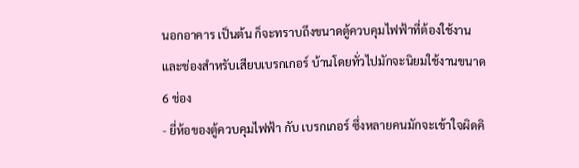นอกอาคาร เป็นต้น ก็จะทราบถึงขนาดตู้ควบคุมไฟฟ้าที่ต้องใช้งาน และช่องสำหรับเสียบเบรกเกอร์ บ้านโดยทั่วไปมักจะนิยมใช้งานขนาด 6 ช่อง
- ยี่ห้อของตู้ควบคุมไฟฟ้า กับ เบรกเกอร์ ซึ่งหลายคนมักจะเข้าใจผิดคิ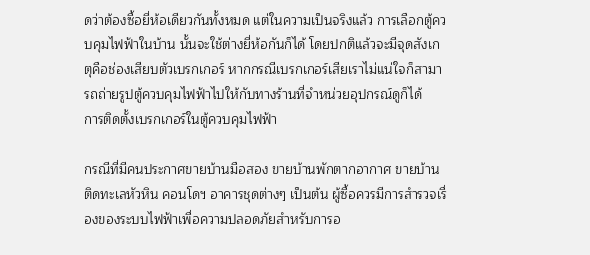ดว่าต้องซื้อยี่ห้อเดียวกันทั้งหมด แต่ในความเป็นจริงแล้ว การเลือกตู้ควบคุมไฟฟ้าในบ้าน นั้นจะใช้ต่างยี่ห้อกันก็ได้ โดยปกติแล้วจะมีจุดสังเกตุคือช่องเสียบตัวเบรกเกอร์ หากกรณีเบรกเกอร์เสียเราไม่แน่ใจก็สามารถถ่ายรูปตู้ควบคุมไฟฟ้าไปให้กับทางร้านที่จำหน่วยอุปกรณ์ดูก็ได้
การติดตั้งเบรกเกอร์ในตู้ควบคุมไฟฟ้า

กรณีที่มีคนประกาศขายบ้านมือสอง ขายบ้านพักตากอากาศ ขายบ้านติดทะเลหัวหิน คอนโดฯ อาคารชุดต่างๆ เป็นต้น ผู้ซื้อควรมีการสำรวจเรื่องของระบบไฟฟ้าเพื่อความปลอดภัยสำหรับการอ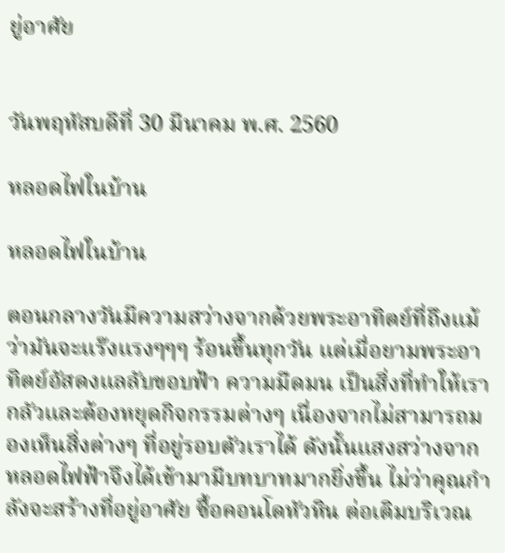ยู่อาศัย


วันพฤหัสบดีที่ 30 มีนาคม พ.ศ. 2560

หลอดไฟในบ้าน

หลอดไฟในบ้าน

ตอนกลางวันมีความสว่างจากด้วยพระอาทิตย์ที่ถึงแม้ว่ามันจะแร๊งแรงๆๆๆ ร้อนขึ้นทุกวัน แต่เมื่อยามพระอาทิตย์อัสดงแลลับขอบฟ้า ความมืดมน เป็นสิ่งที่ทำให้เรากลัวและต้องหยุดกิจกรรมต่างๆ เนื่องจากไม่สามารถมองเห็นสิ่งต่างๆ ที่อยู่รอบตัวเราได้ ดังนั้นแสงสว่างจากหลอดไฟฟ้าจึงได้เข้ามามีบทบาทมากยิ่งขึ้น ไม่ว่าคุณกำลังจะสร้างที่อยู่อาศัย ซื้อคอนโดหัวหิน ต่อเติมบริเวณ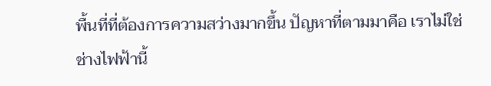พื้นที่ที่ต้องการความสว่างมากขึ้น ปัญหาที่ตามมาคือ เราไม่ใช่ช่างไฟฟ้านี้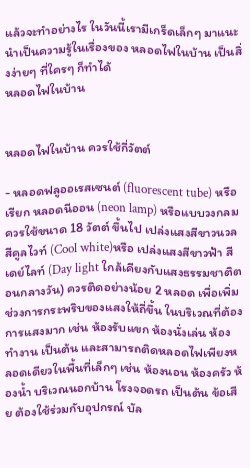แล้วจะทำอย่างไร ในวันนี้เรามีเกร็ดเล็กๆ มาแนะนำเป็นความรู้ในเรื่องของ หลอดไฟในบ้าน เป็นสิ่งง่ายๆ ที่ใครๆ ก็ทำได้
หลอดไฟในบ้าน


หลอดไฟในบ้าน ควรใช้กี่วัตต์

- หลอดฟลูออเรสเซนต์ (fluorescent tube) หรือเรียก หลอดนีออน (neon lamp) หรือแบบวงกลม ควรใช้ขนาด 18 วัตต์ ขึ้นไป เปล่งแสงสีขาวนวล สีคูลไวท์ (Cool white)หรือ เปล่งแสงสีขาวฟ้า สีเดย์ไลท์ (Day light ใกล้เคียงกับแสงธรรมชาติตอนกลางวัน) ควรติดอย่างน้อย 2 หลอด เพื่อเพิ่มช่วงการกระพริบของแสงให้ถี่ขึ้น ในบริเวณที่ต้องการแสงมาก เช่น ห้องรับแขก ห้องนั่งเล่น ห้องทำงาน เป็นต้น และสามารถติดหลอดไฟเพียงหลอดเดียวในพื้นที่เล็กๆ เช่น ห้องนอน ห้องครัว ห้องน้ำ บริเวณนอกบ้าน โรงจอดรถ เป็นต้น ข้อเสีย ต้องใช้ร่วมกับอุปกรณ์ บัล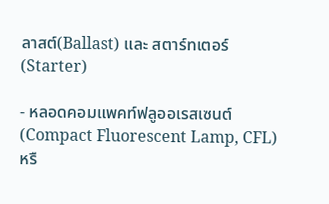ลาสต์(Ballast) และ สตาร์ทเตอร์(Starter)

- หลอดคอมแพคท์ฟลูออเรสเซนต์ (Compact Fluorescent Lamp, CFL) หรื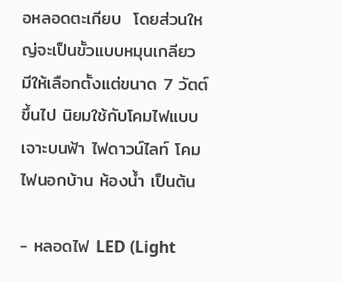อหลอดตะเกียบ  โดยส่วนใหญ่จะเป็นขั้วแบบหมุนเกลียว มีให้เลือกตั้งแต่ขนาด 7 วัตต์ ขึ้นไป นิยมใช้กับโคมไฟแบบเจาะบนฟ้า ไฟดาวน์ไลท์ โคมไฟนอกบ้าน ห้องน้ำ เป็นต้น

- หลอดไฟ LED (Light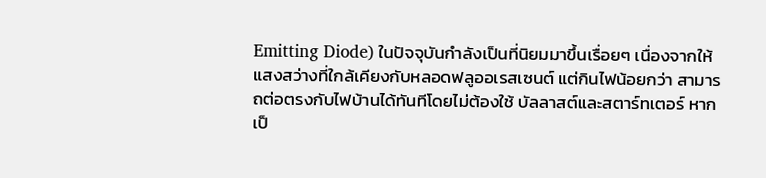Emitting Diode) ในปัจจุบันกำลังเป็นที่นิยมมาขึ้นเรื่อยๆ เนื่องจากให้แสงสว่างที่ใกล้เคียงกับหลอดฟลูออเรสเซนต์ แต่กินไฟน้อยกว่า สามารถต่อตรงกับไฟบ้านได้ทันทีโดยไม่ต้องใช้ บัลลาสต์และสตาร์ทเตอร์ หากเป็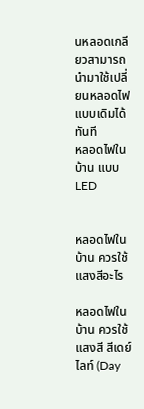นหลอดเกลียวสามารถนำมาใช้เปลี่ยนหลอดไฟแบบเดิมได้ทันที
หลอดไฟในบ้าน แบบ LED


หลอดไฟในบ้าน ควรใช้แสงสีอะไร

หลอดไฟในบ้าน ควรใช้แสงสี สีเดย์ไลท์ (Day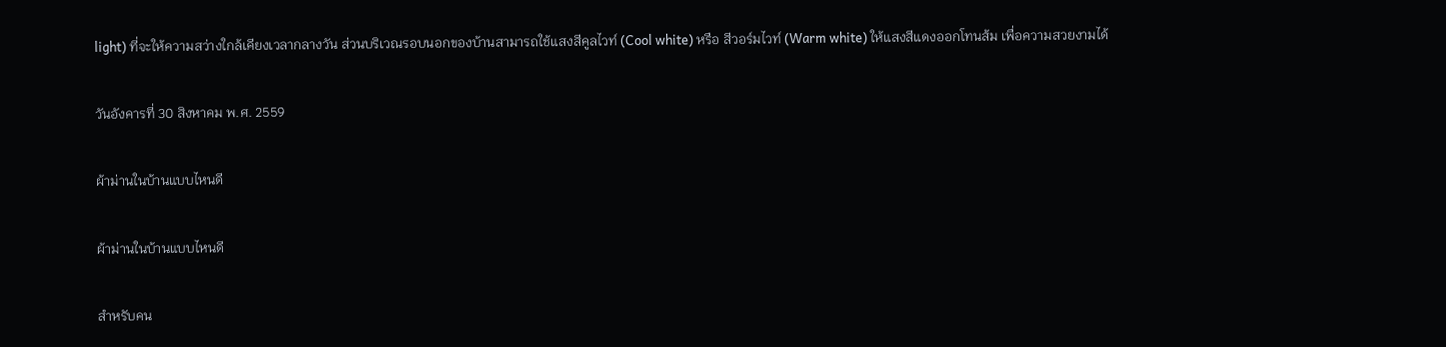light) ที่จะให้ความสว่างใกล้เคียงเวลากลางวัน ส่วนบริเวณรอบนอกของบ้านสามารถใช้แสงสีคูลไวท์ (Cool white) หรือ สีวอร์มไวท์ (Warm white) ให้แสงสีแดงออกโทนส้ม เพื่อความสวยงามได้

วันอังคารที่ 30 สิงหาคม พ.ศ. 2559

ผ้าม่านในบ้านแบบไหนดี

ผ้าม่านในบ้านแบบไหนดี

สำหรับคน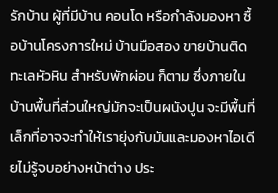รักบ้าน ผู้ที่มีบ้าน คอนโด หรือกำลังมองหา ซื้อบ้านโครงการใหม่ บ้านมือสอง ขายบ้านติดทะเลหัวหิน สำหรับพักผ่อน ก็ตาม ซึ่งภายในบ้านพื้นที่ส่วนใหญ่มักจะเป็นผนังปูน จะมีพื้นที่เล็กที่อาจจะทำให้เรายุ่งกับมันและมองหาไอเดียไม่รู้จบอย่างหน้าต่าง ประ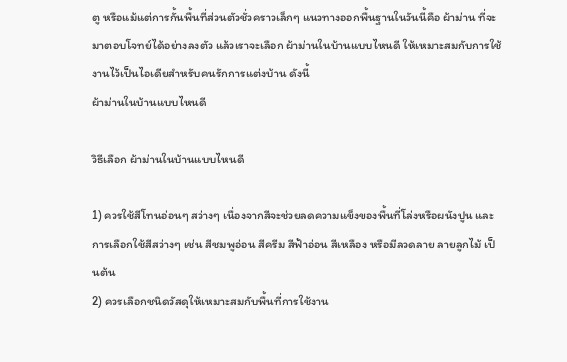ตู หรือแม้แต่การกั้นพื้นที่ส่วนตัวชั่วคราวเล็กๆ แนวทางออกพื้นฐานในวันนี้คือ ผ้าม่าน ที่จะมาตอบโจทย์ได้อย่างลงตัว แล้วเราจะเลือก ผ้าม่านในบ้านแบบไหนดี ให้เหมาะสมกับการใช้งานไว้เป็นไอเดียสำหรับคนรักการแต่งบ้าน ดังนี้
ผ้าม่านในบ้านแบบไหนดี

วิธีเลือก ผ้าม่านในบ้านแบบไหนดี

1) ควรใช้สีโทนอ่อนๆ สว่างๆ เนื่องจากสีจะช่วยลดความแข็งของพื้นที่โล่งหรือผนังปูน และการเลือกใช้สีสว่างๆ เช่น สีชมพูอ่อน สีครีม สีฟ้าอ่อน สีเหลือง หรือมีลวดลาย ลายลูกไม้ เป็นต้น
2) ควรเลือกชนิดวัสดุให้เหมาะสมกับพื้นที่การใช้งาน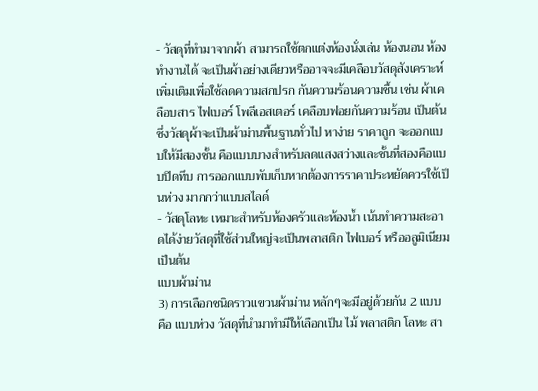- วัสดุที่ทำมาจากผ้า สามารถใช้ตกแต่งห้องนั่งเล่น ห้องนอน ห้องทำงานได้ จะเป็นผ้าอย่างเดียวหรืออาจจะมีเคลือบวัสดุสังเคราะห์เพิ่มเติมเพื่อใช้ลดความสกปรก กันความร้อนความชื้น เช่น ผ้าเคลือบสาร ไฟเบอร์ โพลีเอสเตอร์ เคลือบฟอยกันความร้อน เป็นต้น ซึ่งวัสดุผ้าจะเป็นผ้าม่านพื้นฐานทั่วไป หาง่าย ราคาถูก จะออกแบบให้มีสองชั้น คือแบบบางสำหรับลดแสงสว่างและชั้นที่สองคือแบบปิดทึบ การออกแบบพับเก็บหากต้องการราคาประหยัดควรใช้เป็นห่วง มากกว่าแบบสไลด์
- วัสดุโลหะ เหมาะสำหรับห้องครัวและห้องน้ำ เน้นทำความสะอาดได้ง่ายวัสดุที่ใช้ส่วนใหญ่จะเป็นพลาสติก ไฟเบอร์ หรืออลูมิเนียม เป็นต้น
แบบผ้าม่าน
3) การเลือกชนิดราวแขวนผ้าม่าน หลักๆจะมีอยู่ด้วยกัน 2 แบบ คือ แบบห่วง วัสดุที่นำมาทำมีให้เลือกเป็น ไม้ พลาสติก โลหะ สา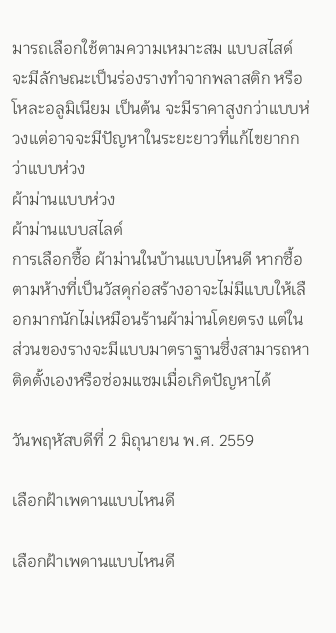มารถเลือกใช้ตามความเหมาะสม แบบสไสด์ จะมีลักษณะเป็นร่องรางทำจากพลาสติก หรือโหละอลูมิเนียม เป็นต้น จะมีราคาสูงกว่าแบบห่วงแต่อาจจะมีปัญหาในระยะยาวที่แก้ไขยากกว่าแบบห่วง
ผ้าม่านแบบห่วง
ผ้าม่านแบบสไลด์
การเลือกซื้อ ผ้าม่านในบ้านแบบไหนดี หากซื้อตามห้างที่เป็นวัสดุก่อสร้างอาจะไม่มีแบบให้เลือกมากนักไม่เหมือนร้านผ้าม่านโดยตรง แต่ในส่วนของรางจะมีแบบมาตราฐานซึ่งสามารถหาติดตั้งเองหรือซ่อมแซมเมื่อเกิดปัญหาได้

วันพฤหัสบดีที่ 2 มิถุนายน พ.ศ. 2559

เลือกฝ้าเพดานแบบไหนดี

เลือกฝ้าเพดานแบบไหนดี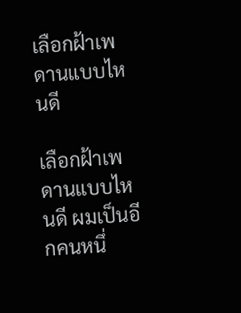เลือกฝ้าเพดานแบบไหนดี

เลือกฝ้าเพดานแบบไหนดี ผมเป็นอีกคนหนึ่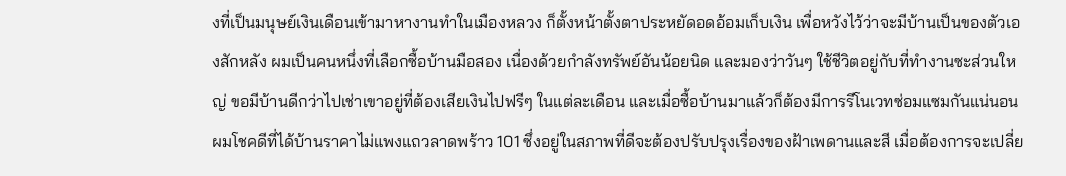งที่เป็นมนุษย์เงินเดือนเข้ามาหางานทำในเมืองหลวง ก็ตั้งหน้าตั้งตาประหยัดอดอ้อมเก็บเงิน เพื่อหวังไว้ว่าจะมีบ้านเป็นของตัวเองสักหลัง ผมเป็นคนหนึ่งที่เลือกซื้อบ้านมือสอง เนื่องด้วยกำลังทรัพย์อันน้อยนิด และมองว่าวันๆ ใช้ชีวิตอยู่กับที่ทำงานซะส่วนใหญ่ ขอมีบ้านดีกว่าไปเช่าเขาอยู่ที่ต้องเสียเงินไปฟรีๆ ในแต่ละเดือน และเมื่อซื้อบ้านมาแล้วก็ต้องมีการรีโนเวทซ่อมแซมกันแน่นอน ผมโชคดีที่ได้บ้านราคาไม่แพงแถวลาดพร้าว 101 ซึ่งอยู่ในสภาพที่ดีจะต้องปรับปรุงเรื่องของฝ้าเพดานและสี เมื่อต้องการจะเปลี่ย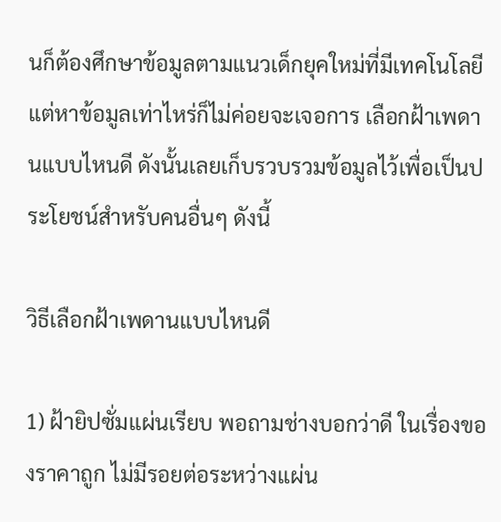นก็ต้องศึกษาข้อมูลตามแนวเด็กยุคใหม่ที่มีเทคโนโลยี แต่หาข้อมูลเท่าไหร่ก็ไม่ค่อยจะเจอการ เลือกฝ้าเพดานแบบไหนดี ดังนั้นเลยเก็บรวบรวมข้อมูลไว้เพื่อเป็นประโยชน์สำหรับคนอื่นๆ ดังนี้

วิธีเลือกฝ้าเพดานแบบไหนดี

1) ฝ้ายิปซั่มแผ่นเรียบ พอถามช่างบอกว่าดี ในเรื่องของราคาถูก ไม่มีรอยต่อระหว่างแผ่น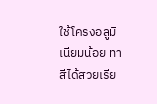ใช้โครงอลูมิเนียมน้อย ทาสีได้สวยเรีย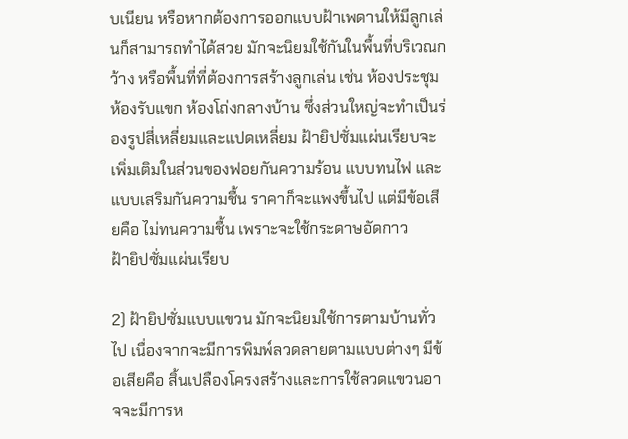บเนียน หรือหากต้องการออกแบบฝ้าเพดานให้มีลูกเล่นก็สามารถทำได้สวย มักจะนิยมใช้กันในพื้นที่บริเวณกว้าง หรือพื้นที่ที่ต้องการสร้างลูกเล่น เช่น ห้องประชุม ห้องรับแขก ห้องโถ่งกลางบ้าน ซึ่งส่วนใหญ่จะทำเป็นร่องรูปสี่เหลี่ยมและแปดเหลี่ยม ฝ้ายิปซั่มแผ่นเรียบจะเพิ่มเติมในส่วนของฟอยกันความร้อน แบบทนไฟ และแบบเสริมกันความชื้น ราคาก็จะแพงขึ้นไป แต่มีข้อเสียคือ ไม่ทนความชื้น เพราะจะใช้กระดาษอัดกาว
ฝ้ายิปซั่มแผ่นเรียบ

2) ฝ้ายิปซั่มแบบแขวน มักจะนิยมใช้การตามบ้านทั่วไป เนื่องจากจะมีการพิมพ์ลวดลายตามแบบต่างๆ มีข้อเสียคือ สิ้นเปลืองโครงสร้างและการใช้ลวดแขวนอาจจะมีการห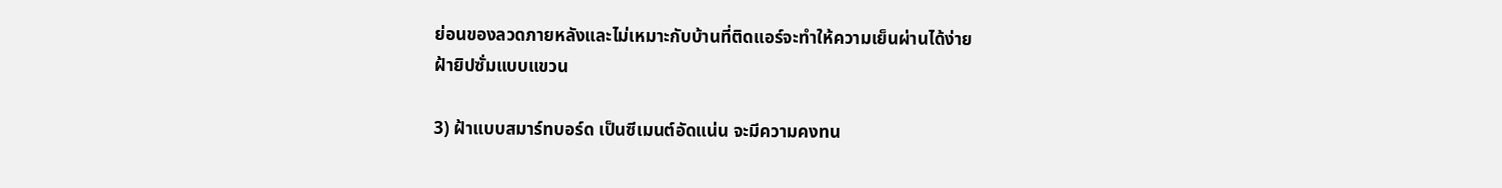ย่อนของลวดภายหลังและไม่เหมาะกับบ้านที่ติดแอร์จะทำให้ความเย็นผ่านได้ง่าย
ฝ้ายิปซั่มแบบแขวน

3) ฝ้าแบบสมาร์ทบอร์ด เป็นซีเมนต์อัดแน่น จะมีความคงทน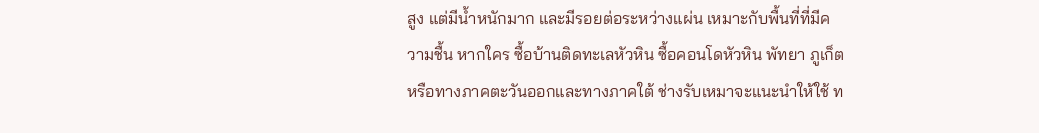สูง แต่มีน้ำหนักมาก และมีรอยต่อระหว่างแผ่น เหมาะกับพื้นที่ที่มีความชื้น หากใคร ซื้อบ้านติดทะเลหัวหิน ซื้อคอนโดหัวหิน พัทยา ภูเก็ต หรือทางภาคตะวันออกและทางภาคใต้ ช่างรับเหมาจะแนะนำให้ใช้ ท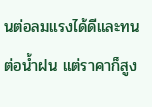นต่อลมแรงได้ดีและทนต่อน้ำฝน แต่ราคาก็สูง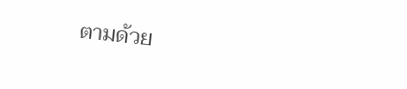ตามด้วย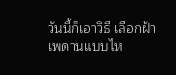วันนี้ก็เอาวิธี เลือกฝ้าเพดานแบบไห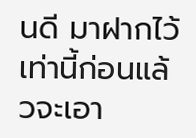นดี มาฝากไว้เท่านี้ก่อนแล้วจะเอา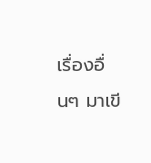เรื่องอื่นๆ มาเขี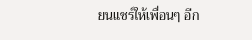ยนแชร์ให้เพื่อนๆ อีก